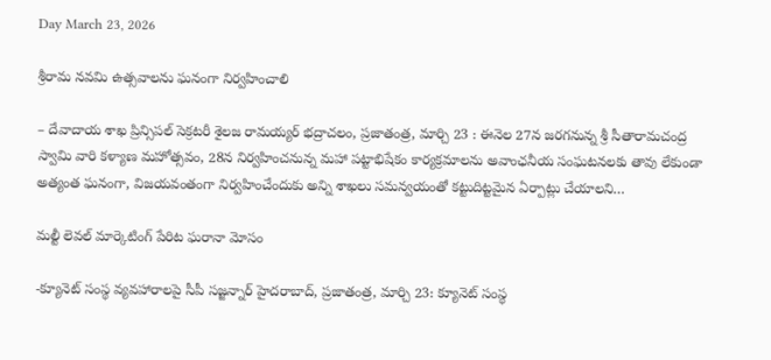Day March 23, 2026

శ్రీ‌రామ‌ నవమి ఉత్సవాలను ఘ‌నంగా నిర్వహించాలి

– దేవాదాయ శాఖ ప్రిన్సిపల్ సెక్రటరీ శైలజ రామయ్యర్ భద్రాచలం, ప్రజాతంత్ర, మార్చి 23 : ఈనెల 27న జరగనున్న శ్రీ సీతారామచంద్ర స్వామి వారి కళ్యాణ మహోత్సవం, 28న నిర్వహించనున్న మహా పట్టాభిషేకం కార్యక్రమాలను అవాంఛనీయ సంఘటనలకు తావు లేకుండా అత్యంత ఘనంగా, విజయవంతంగా నిర్వహించేందుకు అన్ని శాఖలు సమన్వయంతో కట్టుదిట్టమైన ఏర్పాట్లు చేయాలని…

మల్టీ లెవల్‌ ‌మార్కెటింగ్‌ ‌పేరిట ఘరానా మోసం

-క్యూనెట్‌ ‌సంస్థ వ్యవహారాలపై సీపీ సజ్జన్నార్‌ ‌హైదరాబాద్‌, ప్రజాతంత్ర, మార్చి 23: క్యూనెట్‌ ‌సంస్థ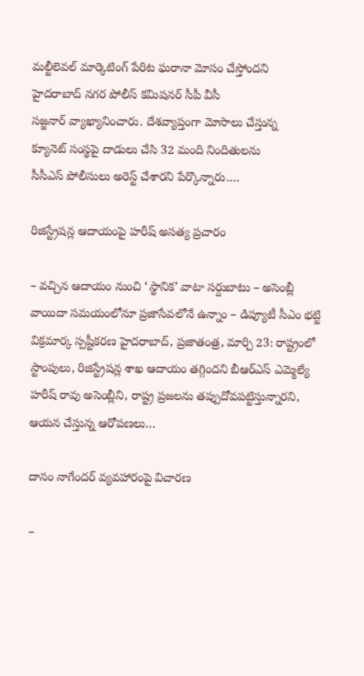మల్టీలెవల్‌ ‌మార్కెటింగ్‌ ‌పేరిట ఘరానా మోసం చేస్తోందని హైదరాబాద్‌ ‌నగర పోలీస్‌ ‌కమిషనర్‌ ‌సీపీ వీసీ సజ్జనార్‌ ‌వ్యాఖ్యానించారు. దేశవ్యాప్తంగా మోసాలు చేస్తున్న క్యూనెట్‌ ‌సంస్థపై దాడులు చేసి 32 మంది నిందితులను సీసీఎస్‌ ‌పోలీసులు అరెస్ట్ ‌చేశారని పేర్కొన్నారు.…

రిజిస్ట్రేషన్ల ఆదాయంపై హరీష్‌ అసత్య ప్రచారం

– వచ్చిన ఆదాయం నుంచి ‘స్థానిక’ వాటా సర్దుబాటు – అసెంబ్లీ వాయిదా సమయంలోనూ ప్రజాసేవలోనే ఉన్నాం – డిప్యూటీ సీఎం భట్టి విక్రమార్క స్పష్టీకరణ హైదరాబాద్, ప్రజాతంత్ర, మార్చి 23: రాష్ట్రంలో స్టాంపులు, రిజిస్ట్రేషన్ల శాఖ ఆదాయం తగ్గిందని బీఆర్ఎస్ ఎమ్మెల్యే హరీష్ రావు అసెంబ్లీని, రాష్ట్ర ప్రజలను తప్పుదోవపట్టిస్తున్నారని, ఆయన చేస్తున్న ఆరోపణలు…

దానం నాగేందర్‌ ‌వ్యవహారంపై విచారణ

–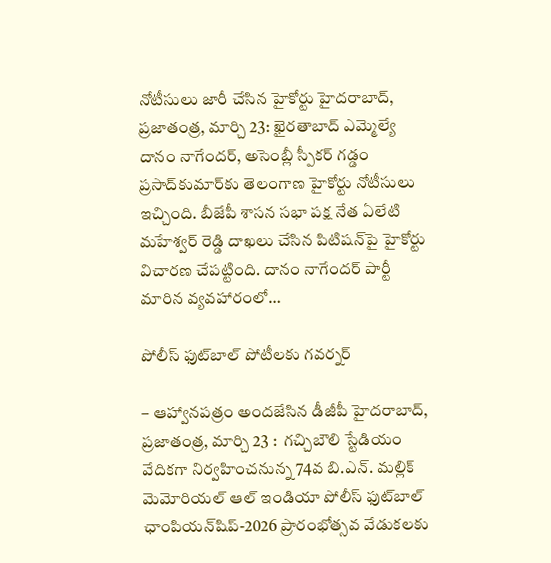నోటీసులు జారీ చేసిన హైకోర్టు హైదరాబాద్‌, ప్రజాతంత్ర, మార్చి 23: ఖైరతాబాద్‌ ఎమ్మెల్యే దానం నాగేందర్‌, అసెంబ్లీ స్పీకర్‌ ‌గడ్డం ప్రసాద్‌కుమార్‌కు తెలంగాణ హైకోర్టు నోటీసులు ఇచ్చింది. బీజేపీ శాసన సభా పక్ష నేత ఏలేటి మహేశ్వర్‌ ‌రెడ్డి దాఖలు చేసిన పిటిషన్‌పై హైకోర్టు విచారణ చేపట్టింది. దానం నాగేందర్‌ ‌పార్టీ మారిన వ్యవహారంలో…

పోలీస్ ఫుట్‌బాల్ పోటీల‌కు గ‌వ‌ర్న‌ర్‌

– ఆహ్వాన‌ప‌త్రం అంద‌జేసిన డీజీపీ హైదరాబాద్, ప్ర‌జాతంత్ర‌, మార్చి 23 :  గచ్చిబౌలి స్టేడియం వేదికగా నిర్వహించనున్న 74వ బి.ఎన్. మల్లిక్ మెమోరియల్ ఆల్ ఇండియా పోలీస్ ఫుట్‌బాల్ ఛాంపియన్‌షిప్-2026 ప్రారంభోత్సవ వేడుకలకు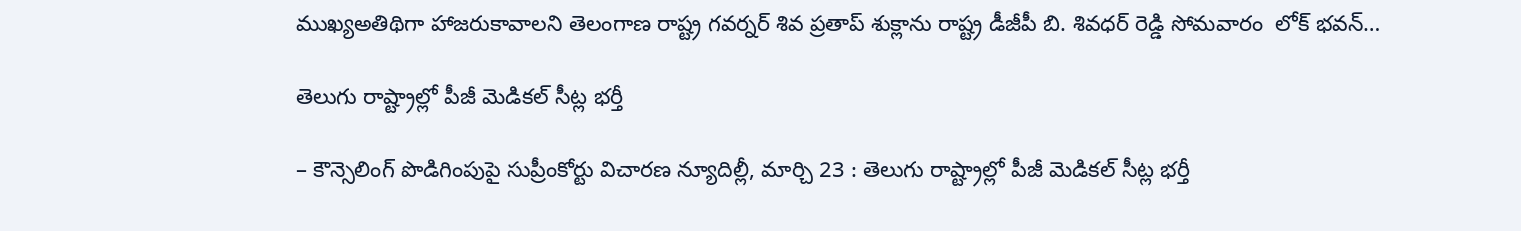ముఖ్యఅతిథిగా హాజరుకావాలని తెలంగాణ రాష్ట్ర గవర్నర్ శివ ప్రతాప్ శుక్లాను రాష్ట్ర డీజీపీ బి. శివధర్ రెడ్డి సోమవారం  లోక్ భవన్…

తెలుగు రాష్ట్రాల్లో పీజీ మెడికల్‌ ‌సీట్ల భర్తీ

– కౌన్సెలింగ్‌ ‌పొడిగింపుపై సుప్రీంకోర్టు విచారణ న్యూదిల్లీ, మార్చి 23 : తెలుగు రాష్ట్రాల్లో పీజీ మెడికల్‌ ‌సీట్ల భర్తీ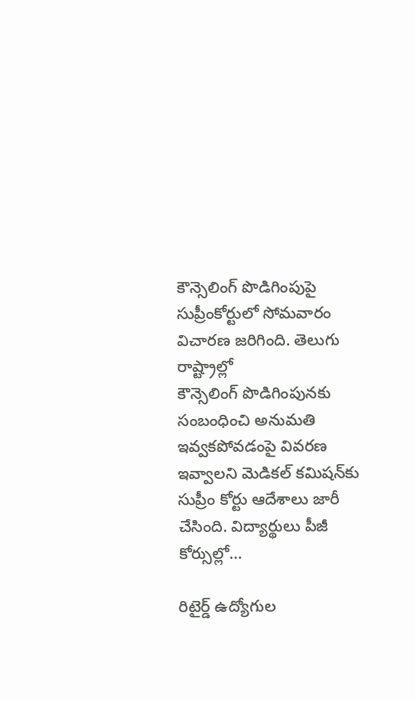కౌన్సెలింగ్‌ ‌పొడిగింపుపై సుప్రీంకోర్టులో సోమవారం విచారణ జరిగింది. తెలుగు రాష్ట్రాల్లో కౌన్సెలింగ్‌ ‌పొడిగింపునకు సంబంధించి అనుమతి ఇవ్వకపోవడంపై వివరణ ఇవ్వాలని మెడికల్‌ ‌కమిషన్‌కు సుప్రీం కోర్టు ఆదేశాలు జారీ చేసింది. విద్యార్థులు పీజీ కోర్సుల్లో…

రిటైర్డ్ ఉద్యోగుల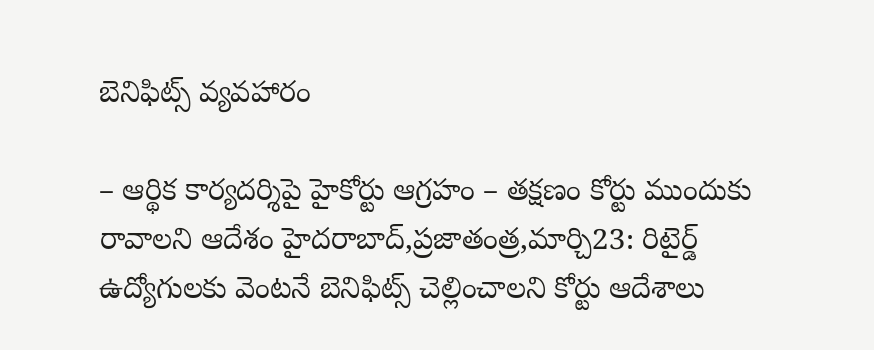బెనిఫిట్స్ ‌వ్యవహారం

– ఆర్థిక కార్యదర్శిపై హైకోర్టు ఆగ్రహం – తక్షణం కోర్టు ముందుకు రావాలని ఆదేశం హైదరాబాద్‌,ప్రజాతంత్ర,మార్చి23: రిటైర్డ్ ఉద్యోగులకు వెంటనే బెనిఫిట్స్ ‌చెల్లించాలని కోర్టు ఆదేశాలు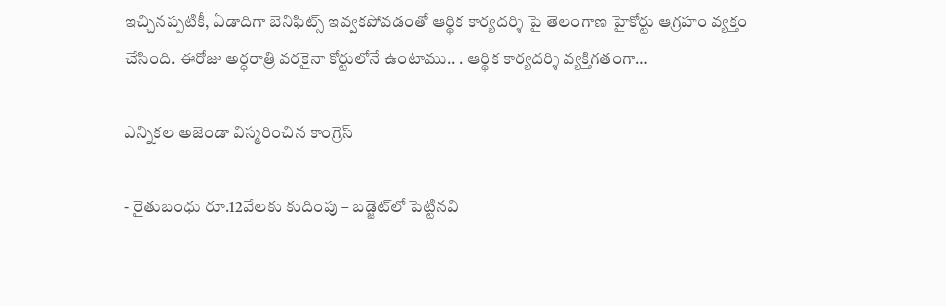ఇచ్చినప్పటికీ, ఏడాదిగా బెనిఫిట్స్ ఇవ్వకపోవడంతో ఆర్థిక కార్యదర్శి పై తెలంగాణ హైకోర్టు ఆగ్రహం వ్యక్తం చేసింది. ఈరోజు అర్ధరాత్రి వరకైనా కోర్టులోనే ఉంటాము.. . ఆర్థిక కార్యదర్శి వ్యక్తిగతంగా…

ఎన్నికల అజెండా విస్మరించిన కాంగ్రెస్‌

- రైతుబంధు రూ.12వేలకు కుదింపు – బడ్జెట్‌లో పెట్టినవి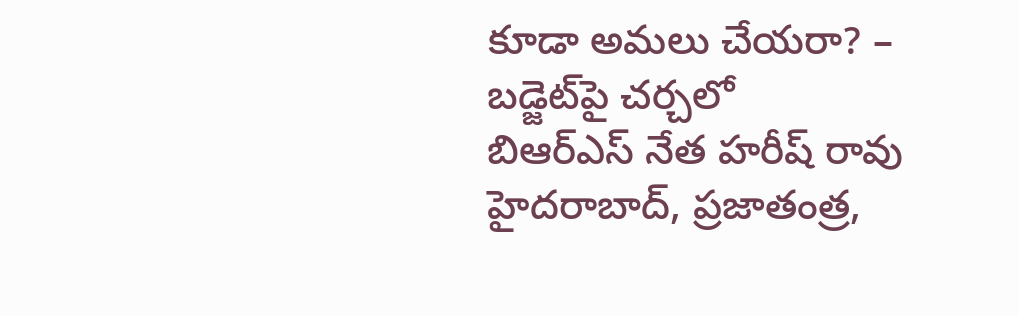కూడా అమలు చేయరా? – బడ్జెట్‌పై చర్చలో బిఆర్‌ఎస్‌ ‌నేత హరీష్‌ ‌రావు హైదరాబాద్‌, ప్రజాతంత్ర,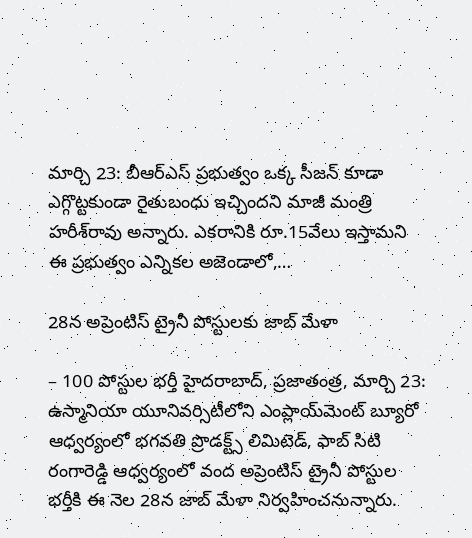మార్చి 23: బీఆర్‌ఎస్‌ ‌ప్రభుత్వం ఒక్క సీజన్‌ ‌కూడా ఎగ్గొట్టకుండా రైతుబంధు ఇచ్చిందని మాజీ మంత్రి హరీశ్‌రావు అన్నారు. ఎకరానికి రూ.15వేలు ఇస్తామని ఈ ప్రభుత్వం ఎన్నికల అజెండాలో,…

28న అప్రెంటిస్ ట్రైనీ పోస్టులకు జాబ్ మేళా

– 100 పోస్టుల భర్తీ హైదరాబాద్, ప్రజాతంత్ర, మార్చి 23: ఉస్మానియా యూనివర్సిటీలోని ఎంప్లాయ్‌మెంట్‌ బ్యూరో ఆధ్వర్యంలో భగవతి ప్రొడక్ట్స్ లిమిటెడ్, ఫాబ్ సిటి రంగారెడ్డి ఆధ్వర్యంలో వంద అప్రెంటిస్ ట్రైనీ పోస్టుల భర్తీకి ఈ నెల 28న జాబ్ మేళా నిర్వహించనున్నారు.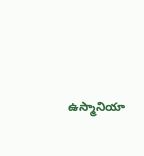ఉస్మానియా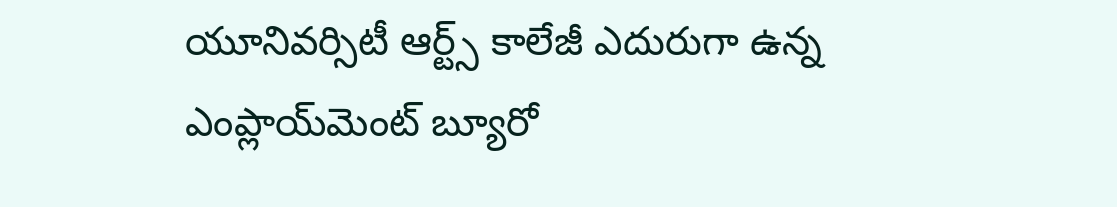యూనివర్సిటీ ఆర్ట్స్ కాలేజీ ఎదురుగా ఉన్న  ఎంప్లాయ్‌మెంట్‌ బ్యూరో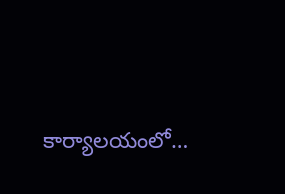కార్యాలయంలో…